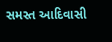સમસ્ત આદિવાસી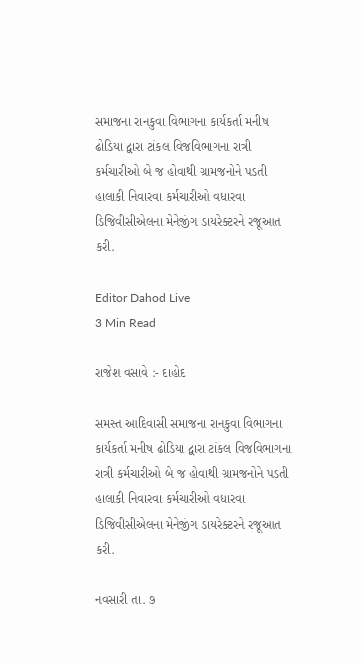સમાજના રાનકુવા વિભાગના કાર્યકર્તા મનીષ ઢોડિયા દ્વારા ટાંકલ વિજવિભાગના રાત્રી કર્મચારીઓ બે જ હોવાથી ગ્રામજનોને પડતી હાલાકી નિવારવા કર્મચારીઓ વધારવા ડિજિવીસીએલના મેનેજીંગ ડાયરેક્ટરને રજૂઆત કરી.

Editor Dahod Live
3 Min Read

રાજેશ વસાવે :- દાહોદ

સમસ્ત આદિવાસી સમાજના રાનકુવા વિભાગના કાર્યકર્તા મનીષ ઢોડિયા દ્વારા ટાંકલ વિજવિભાગના રાત્રી કર્મચારીઓ બે જ હોવાથી ગ્રામજનોને પડતી હાલાકી નિવારવા કર્મચારીઓ વધારવા ડિજિવીસીએલના મેનેજીંગ ડાયરેક્ટરને રજૂઆત કરી.

નવસારી તા. ૭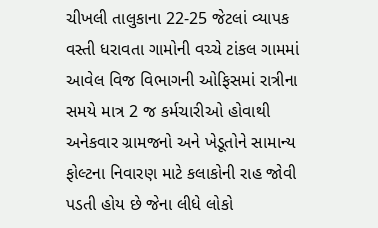ચીખલી તાલુકાના 22-25 જેટલાં વ્યાપક વસ્તી ધરાવતા ગામોની વચ્ચે ટાંકલ ગામમાં આવેલ વિજ વિભાગની ઓફિસમાં રાત્રીના સમયે માત્ર 2 જ કર્મચારીઓ હોવાથી અનેકવાર ગ્રામજનો અને ખેડૂતોને સામાન્ય ફોલ્ટના નિવારણ માટે કલાકોની રાહ જોવી પડતી હોય છે જેના લીધે લોકો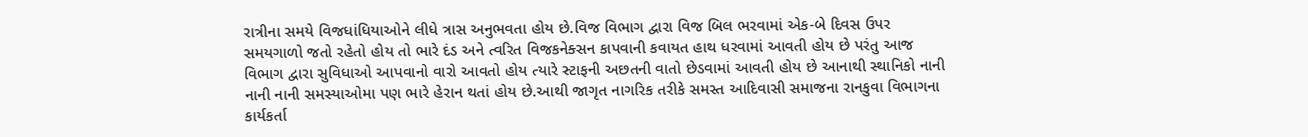રાત્રીના સમયે વિજધાંધિયાઓને લીધે ત્રાસ અનુભવતા હોય છે.વિજ વિભાગ દ્વારા વિજ બિલ ભરવામાં એક-બે દિવસ ઉપર સમયગાળો જતો રહેતો હોય તો ભારે દંડ અને ત્વરિત વિજકનેક્સન કાપવાની કવાયત હાથ ધરવામાં આવતી હોય છે પરંતુ આજ વિભાગ દ્વારા સુવિધાઓ આપવાનો વારો આવતો હોય ત્યારે સ્ટાફની અછતની વાતો છેડવામાં આવતી હોય છે આનાથી સ્થાનિકો નાની નાની નાની સમસ્યાઓમા પણ ભારે હેરાન થતાં હોય છે.આથી જાગૃત નાગરિક તરીકે સમસ્ત આદિવાસી સમાજના રાનકુવા વિભાગના કાર્યકર્તા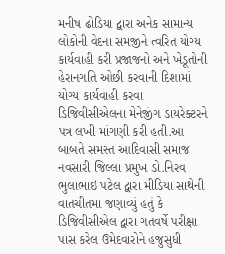મનીષ ઢોડિયા દ્વારા અનેક સામાન્ય લોકોની વેદના સમજીને ત્વરિત યોગ્ય કાર્યવાહી કરી પ્રજાજનો અને ખેડૂતોની હેરાનગતિ ઓછી કરવાની દિશામાં યોગ્ય કાર્યવાહી કરવા ડિજિવીસીએલના મેનેજીંગ ડાયરેક્ટરને પત્ર લખી માંગણી કરી હતી.આ બાબતે સમસ્ત આદિવાસી સમાજ નવસારી જિલ્લા પ્રમુખ ડો.નિરવ ભુલાભાઇ પટેલ દ્વારા મીડિયા સાથેની વાતચીતમા જણાવ્યું હતું કે ડિજિવીસીએલ દ્વારા ગતવર્ષે પરીક્ષા પાસ કરેલ ઉમેદવારોને હજુસુધી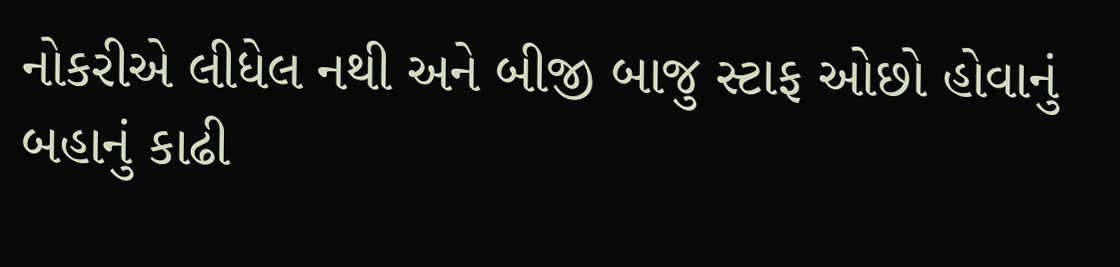નોકરીએ લીધેલ નથી અને બીજી બાજુ સ્ટાફ ઓછો હોવાનું બહાનું કાઢી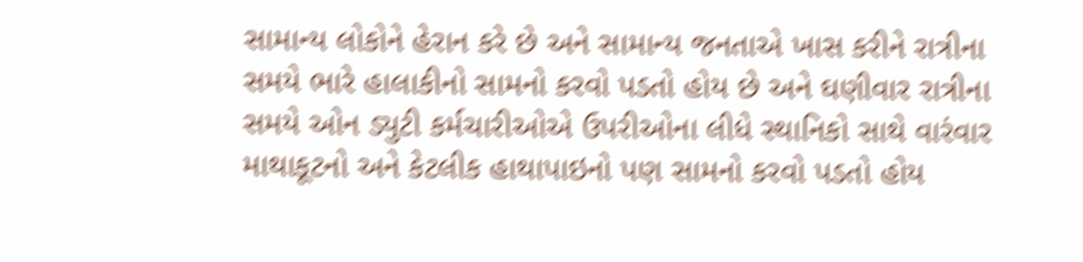સામાન્ય લોકોને હેરાન કરે છે અને સામાન્ય જનતાએ ખાસ કરીને રાત્રીના સમયે ભારે હાલાકીનો સામનો કરવો પડતો હોય છે અને ઘણીવાર રાત્રીના સમયે ઓન ડ્યુટી કર્મચારીઓએ ઉપરીઓના લીધે સ્થાનિકો સાથે વારંવાર માથાકૂટનો અને કેટલીક હાથાપાઇનો પણ સામનો કરવો પડતો હોય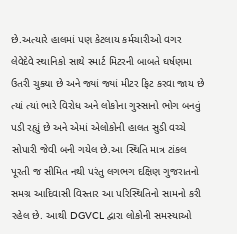છે.અત્યારે હાલમાં પણ કેટલાય કર્મચારીઓ વગર લેવેદેવે સ્થાનિકો સાથે સ્માર્ટ મિટરની બાબતે ઘર્ષણમા ઉતરી ચુક્યા છે અને જ્યાં જ્યાં મીટર ફિટ કરવા જાય છે ત્યાં ત્યાં ભારે વિરોધ અને લોકોના ગુસ્સાનો ભોગ બનવું પડી રહ્યું છે અને એમાં એલોકોની હાલત સુડી વચ્ચે સોપારી જેવી બની ગયેલ છે.આ સ્થિતિ માત્ર ટાંકલ પૂરતી જ સીમિત નથી પરંતુ લગભગ દક્ષિણ ગુજરાતનો સમગ્ર આદિવાસી વિસ્તાર આ પરિસ્થિતિનો સામનો કરી રહેલ છે. આથી DGVCL દ્વારા લોકોની સમસ્યાઓ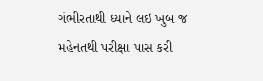ગંભીરતાથી ધ્યાને લઇ ખુબ જ મહેનતથી પરીક્ષા પાસ કરી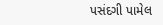પસંદગી પામેલ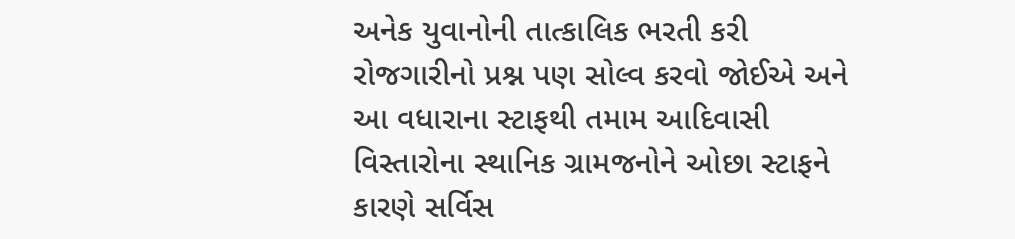અનેક યુવાનોની તાત્કાલિક ભરતી કરી રોજગારીનો પ્રશ્ન પણ સોલ્વ કરવો જોઈએ અને આ વધારાના સ્ટાફથી તમામ આદિવાસી વિસ્તારોના સ્થાનિક ગ્રામજનોને ઓછા સ્ટાફને કારણે સર્વિસ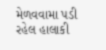મેળવવામા પડી રહેલ હાલાકી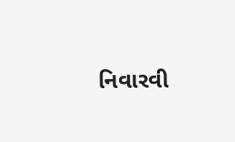નિવારવી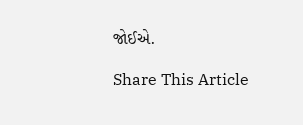જોઈએ.

Share This Article